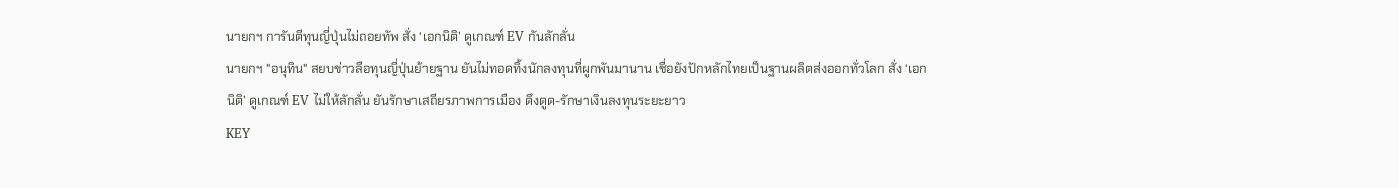นายกฯ การันตีทุนญี่ปุ่นไม่ถอยทัพ สั่ง ‘เอกนิติ’ ดูเกณฑ์ EV กันลักลั่น
นายกฯ "อนุทิน" สยบข่าวลือทุนญี่ปุ่นย้ายฐาน ยันไม่ทอดทิ้งนักลงทุนที่ผูกพันมานาน เชื่อยังปักหลักไทยเป็นฐานผลิตส่งออกทั่วโลก สั่ง ‘เอกนิติ’ ดูเกณฑ์ EV ไม่ให้ลักลั่น ยันรักษาเสถียรภาพการเมือง ดึงดูด-รักษาเงินลงทุนระยะยาว
KEY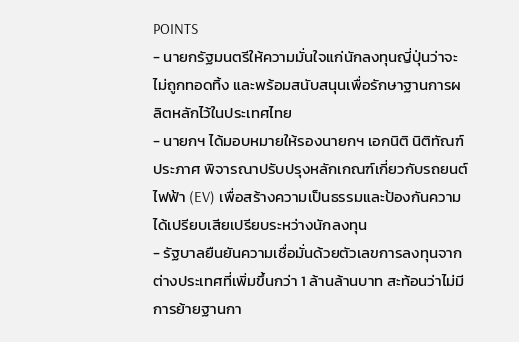POINTS
- นายกรัฐมนตรีให้ความมั่นใจแก่นักลงทุนญี่ปุ่นว่าจะไม่ถูกทอดทิ้ง และพร้อมสนับสนุนเพื่อรักษาฐานการผลิตหลักไว้ในประเทศไทย
- นายกฯ ได้มอบหมายให้รองนายกฯ เอกนิติ นิติทัณฑ์ประภาศ พิจารณาปรับปรุงหลักเกณฑ์เกี่ยวกับรถยนต์ไฟฟ้า (EV) เพื่อสร้างความเป็นธรรมและป้องกันความได้เปรียบเสียเปรียบระหว่างนักลงทุน
- รัฐบาลยืนยันความเชื่อมั่นด้วยตัวเลขการลงทุนจากต่างประเทศที่เพิ่มขึ้นกว่า 1 ล้านล้านบาท สะท้อนว่าไม่มีการย้ายฐานกา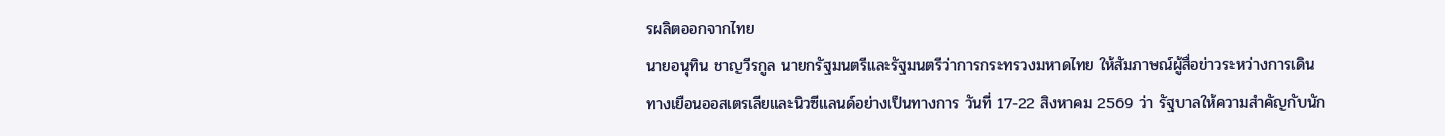รผลิตออกจากไทย
นายอนุทิน ชาญวีรกูล นายกรัฐมนตรีและรัฐมนตรีว่าการกระทรวงมหาดไทย ให้สัมภาษณ์ผู้สื่อข่าวระหว่างการเดินทางเยือนออสเตรเลียและนิวซีแลนด์อย่างเป็นทางการ วันที่ 17-22 สิงหาคม 2569 ว่า รัฐบาลให้ความสำคัญกับนัก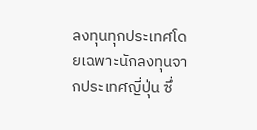ลงทุนทุกประเทศโดยเฉพาะนักลงทุนจากประเทศญี่ปุ่น ซึ่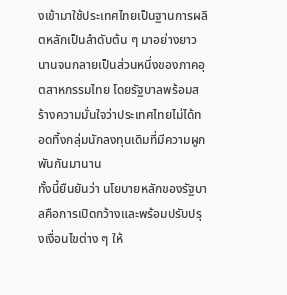งเข้ามาใช้ประเทศไทยเป็นฐานการผลิตหลักเป็นลำดับต้น ๆ มาอย่างยาวนานจนกลายเป็นส่วนหนึ่งของภาคอุตสาหกรรมไทย โดยรัฐบาลพร้อมสร้างความมั่นใจว่าประเทศไทยไม่ได้ทอดทิ้งกลุ่มนักลงทุนเดิมที่มีความผูกพันกันมานาน
ทั้งนี้ยืนยันว่า นโยบายหลักของรัฐบาลคือการเปิดกว้างและพร้อมปรับปรุงเงื่อนไขต่าง ๆ ให้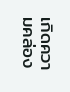เกิดความคล่อง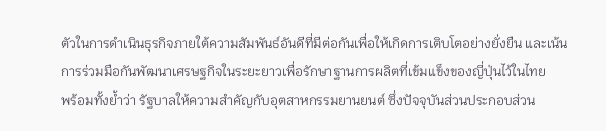ตัวในการดำเนินธุรกิจภายใต้ความสัมพันธ์อันดีที่มีต่อกันเพื่อให้เกิดการเติบโตอย่างยั่งยืน และเน้นการร่วมมือกันพัฒนาเศรษฐกิจในระยะยาวเพื่อรักษาฐานการผลิตที่เข้มแข็งของญี่ปุ่นไว้ในไทย
พร้อมทั้งย้ำว่า รัฐบาลให้ความสำคัญกับอุตสาหกรรมยานยนต์ ซึ่งปัจจุบันส่วนประกอบส่วน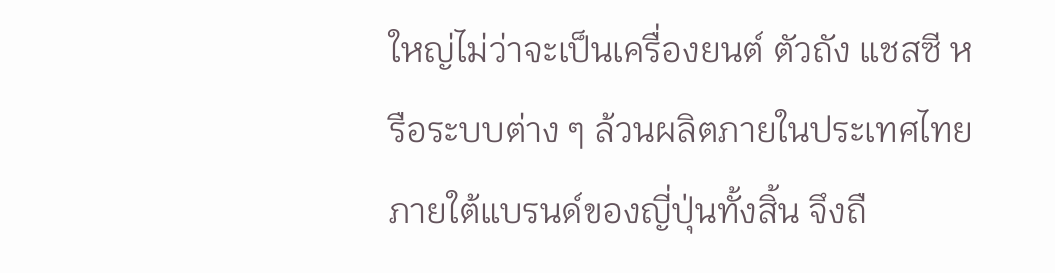ใหญ่ไม่ว่าจะเป็นเครื่องยนต์ ตัวถัง แชสซี หรือระบบต่าง ๆ ล้วนผลิตภายในประเทศไทยภายใต้แบรนด์ของญี่ปุ่นทั้งสิ้น จึงถื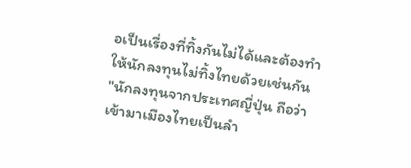อเป็นเรื่องที่ทิ้งกันไม่ได้และต้องทำให้นักลงทุนไม่ทิ้งไทยด้วยเช่นกัน
"นักลงทุนจากประเทศญี่ปุ่น ถือว่าเข้ามาเมืองไทยเป็นลำ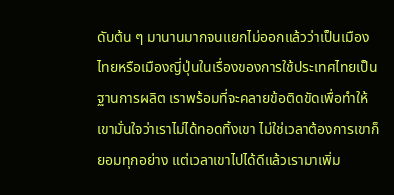ดับต้น ๆ มานานมากจนแยกไม่ออกแล้วว่าเป็นเมืองไทยหรือเมืองญี่ปุ่นในเรื่องของการใช้ประเทศไทยเป็นฐานการผลิต เราพร้อมที่จะคลายข้อติดขัดเพื่อทำให้เขามั่นใจว่าเราไม่ได้ทอดทิ้งเขา ไม่ใช่เวลาต้องการเขาก็ยอมทุกอย่าง แต่เวลาเขาไปได้ดีแล้วเรามาเพิ่ม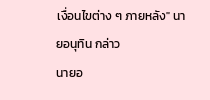เงื่อนไขต่าง ๆ ภายหลัง" นายอนุทิน กล่าว
นายอ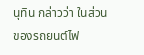นุทิน กล่าวว่า ในส่วนของรถยนต์ไฟ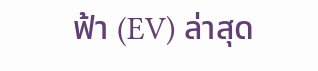ฟ้า (EV) ล่าสุด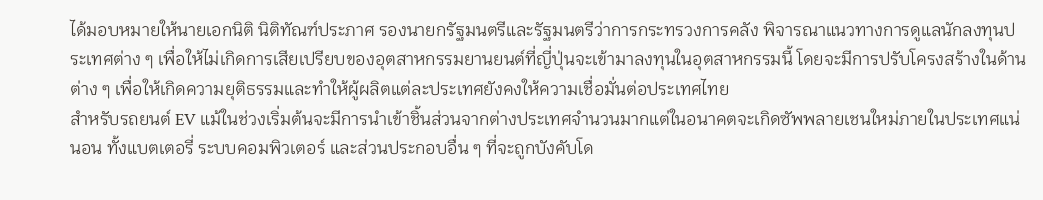ได้มอบหมายให้นายเอกนิติ นิติทัณฑ์ประภาศ รองนายกรัฐมนตรีและรัฐมนตรีว่าการกระทรวงการคลัง พิจารณาแนวทางการดูแลนักลงทุนประเทศต่าง ๆ เพื่อให้ไม่เกิดการเสียเปรียบของอุตสาหกรรมยานยนต์ที่ญี่ปุ่นจะเข้ามาลงทุนในอุตสาหกรรมนี้ โดยจะมีการปรับโครงสร้างในด้านต่าง ๆ เพื่อให้เกิดความยุติธรรมและทำให้ผู้ผลิตแต่ละประเทศยังคงให้ความเชื่อมั่นต่อประเทศไทย
สำหรับรถยนต์ EV แม้ในช่วงเริ่มต้นจะมีการนำเข้าชิ้นส่วนจากต่างประเทศจำนวนมากแต่ในอนาคตจะเกิดซัพพลายเชนใหม่ภายในประเทศแน่นอน ทั้งแบตเตอรี่ ระบบคอมพิวเตอร์ และส่วนประกอบอื่น ๆ ที่จะถูกบังคับโด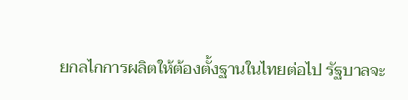ยกลไกการผลิตให้ต้องตั้งฐานในไทยต่อไป รัฐบาลจะ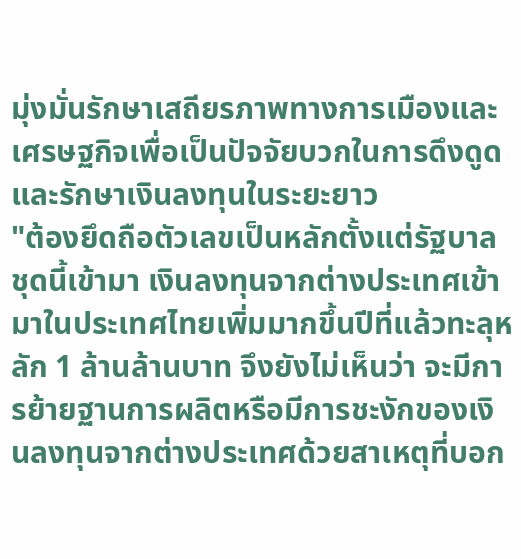มุ่งมั่นรักษาเสถียรภาพทางการเมืองและเศรษฐกิจเพื่อเป็นปัจจัยบวกในการดึงดูดและรักษาเงินลงทุนในระยะยาว
"ต้องยึดถือตัวเลขเป็นหลักตั้งแต่รัฐบาลชุดนี้เข้ามา เงินลงทุนจากต่างประเทศเข้ามาในประเทศไทยเพิ่มมากขึ้นปีที่แล้วทะลุหลัก 1 ล้านล้านบาท จึงยังไม่เห็นว่า จะมีการย้ายฐานการผลิตหรือมีการชะงักของเงินลงทุนจากต่างประเทศด้วยสาเหตุที่บอก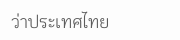ว่าประเทศไทย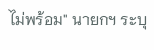ไม่พร้อม" นายกฯ ระบุ